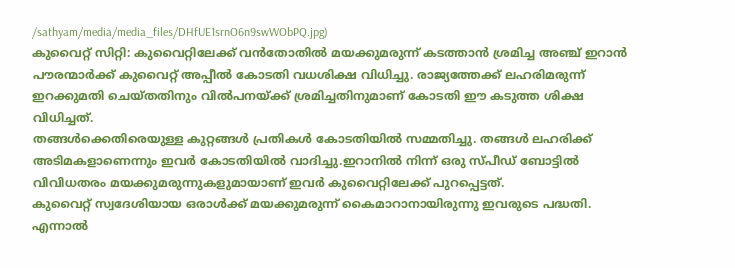/sathyam/media/media_files/DHfUE1srnO6n9swWObPQ.jpg)
കുവൈറ്റ് സിറ്റി: കുവൈറ്റിലേക്ക് വൻതോതിൽ മയക്കുമരുന്ന് കടത്താൻ ശ്രമിച്ച അഞ്ച് ഇറാൻ പൗരന്മാർക്ക് കുവൈറ്റ് അപ്പീൽ കോടതി വധശിക്ഷ വിധിച്ചു. രാജ്യത്തേക്ക് ലഹരിമരുന്ന് ഇറക്കുമതി ചെയ്തതിനും വിൽപനയ്ക്ക് ശ്രമിച്ചതിനുമാണ് കോടതി ഈ കടുത്ത ശിക്ഷ വിധിച്ചത്.
തങ്ങൾക്കെതിരെയുള്ള കുറ്റങ്ങൾ പ്രതികൾ കോടതിയിൽ സമ്മതിച്ചു. തങ്ങൾ ലഹരിക്ക് അടിമകളാണെന്നും ഇവർ കോടതിയിൽ വാദിച്ചു.ഇറാനിൽ നിന്ന് ഒരു സ്പീഡ് ബോട്ടിൽ വിവിധതരം മയക്കുമരുന്നുകളുമായാണ് ഇവർ കുവൈറ്റിലേക്ക് പുറപ്പെട്ടത്.
കുവൈറ്റ് സ്വദേശിയായ ഒരാൾക്ക് മയക്കുമരുന്ന് കൈമാറാനായിരുന്നു ഇവരുടെ പദ്ധതി. എന്നാൽ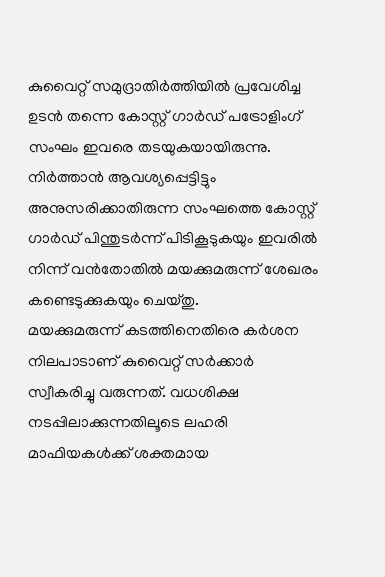കുവൈറ്റ് സമുദ്രാതിർത്തിയിൽ പ്രവേശിച്ച ഉടൻ തന്നെ കോസ്റ്റ് ഗാർഡ് പട്രോളിംഗ് സംഘം ഇവരെ തടയുകയായിരുന്നു.
നിർത്താൻ ആവശ്യപ്പെട്ടിട്ടും അനുസരിക്കാതിരുന്ന സംഘത്തെ കോസ്റ്റ് ഗാർഡ് പിന്തുടർന്ന് പിടികൂടുകയും ഇവരിൽ നിന്ന് വൻതോതിൽ മയക്കുമരുന്ന് ശേഖരം കണ്ടെടുക്കുകയും ചെയ്തു.
മയക്കുമരുന്ന് കടത്തിനെതിരെ കർശന നിലപാടാണ് കുവൈറ്റ് സർക്കാർ സ്വീകരിച്ചു വരുന്നത്. വധശിക്ഷ നടപ്പിലാക്കുന്നതിലൂടെ ലഹരി മാഫിയകൾക്ക് ശക്തമായ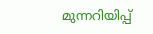മുന്നറിയിപ്പ്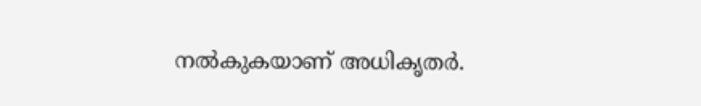നൽകുകയാണ് അധികൃതർ.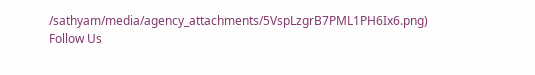/sathyam/media/agency_attachments/5VspLzgrB7PML1PH6Ix6.png)
Follow Us